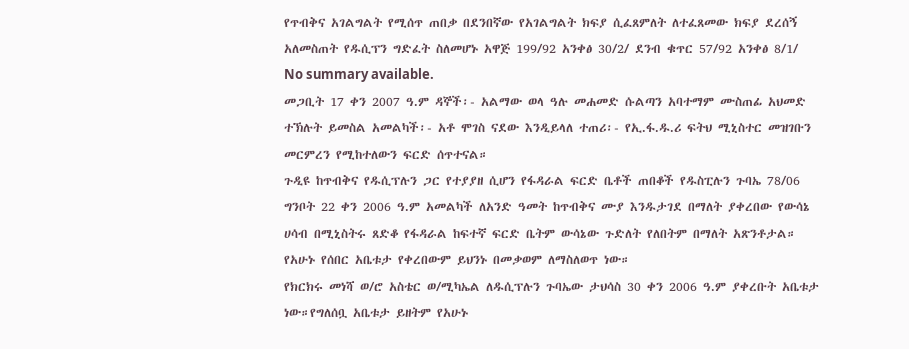የጥብቅና አገልግልት የሚሰጥ ጠበቃ በደንበኛው የአገልግልት ክፍያ ሲፈጸምለት ለተፈጸመው ክፍያ ደረሰኝ አለመስጠት የዱሲፕን ግድፈት ስለመሆኑ አዋጅ 199/92 አንቀፅ 30/2/ ደንብ ቁጥር 57/92 አንቀፅ 8/1/
No summary available.
መጋቢት 17 ቀን 2007 ዓ.ም ዳኞች፡- አልማው ወላ ዓሉ መሐመድ ሱልጣን አባተማም ሙስጠፊ አህመድ ተኽሉት ይመስል አመልካች፡- አቶ ሞገስ ናደው እንዲይላለ ተጠሪ፡- የኢ.ፋ.ዱ.ሪ ፍትህ ሚኒስተር መዝገቡን መርምረን የሚከተለውን ፍርድ ሰጥተናል።
ጉዲዩ ከጥብቅና የዱሲፕሉን ጋር የተያያዘ ሲሆን የፋዳራል ፍርድ ቤቶች ጠበቆች የዱስፒሉን ጉባኤ 78/06 ግንቦት 22 ቀን 2006 ዓ.ም አመልካች ለአንድ ዓመት ከጥብቅና ሙያ እንዱታገደ በማለት ያቀረበው የውሳኔ ሀሳብ በሚኒስትሩ ጸድቆ የፋዳራል ከፍተኛ ፍርድ ቤትም ውሳኔው ጉድለት የለበትም በማለት አጽንቶታል። የአሁኑ የሰበር አቤቱታ የቀረበውም ይህንኑ በመቃወም ለማስለወጥ ነው።
የክርክሩ መነሻ ወ/ሮ አስቴር ወ/ሚካኤል ለዱሲፕሉን ጉባኤው ታህሳስ 30 ቀን 2006 ዓ.ም ያቀረቡት አቤቱታ ነው።የግለሰቧ አቤቱታ ይዘትም የአሁኑ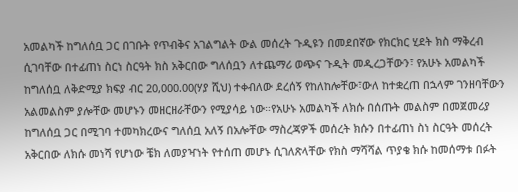አመልካች ከግለሰቧ ጋር በገቡት የጥብቅና አገልግልት ውል መሰረት ጉዲዩን በመደበኛው የክርክር ሂደት ክስ ማቅረብ ሲገባቸው በተፊጠነ ስርነ ስርዓት ክስ አቅርበው ግለሰቧን ለተጨማሪ ወጭና ጉዲት መዲረጋቸውን፣ የአሁኑ አመልካች ከግለሰቧ ለቅድሚያ ክፍያ ብር 20,000.00(ሃያ ሺህ) ተቀብለው ደረሰኝ የከለከሎቸው፣ውለ ከተቋረጠ በኋላም ገንዘባቸውን አልመልስም ያሎቸው መሆኑን መዘርዘራቸውን የሚያሳይ ነው።የአሁኑ አመልካች ለክሱ በሰጡት መልስም በመጀመሪያ ከግለሰቧ ጋር በሚገባ ተመካክረውና ግለሰቧ አለኝ በአሎቸው ማስረጃዎች መሰረት ክሱን በተፊጠነ ስነ ስርዓት መሰረት አቅርበው ለክሱ መነሻ የሆነው ቼክ ለመያዣነት የተሰጠ መሆኑ ሲገለጽላቸው የክስ ማሻሻል ጥያቄ ክሱ ከመሰማቱ በፉት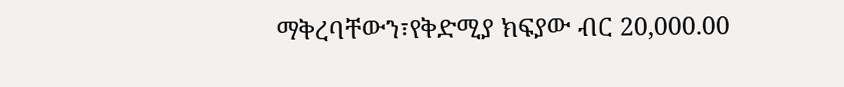ማቅረባቸውን፣የቅድሚያ ክፍያው ብር 20,000.00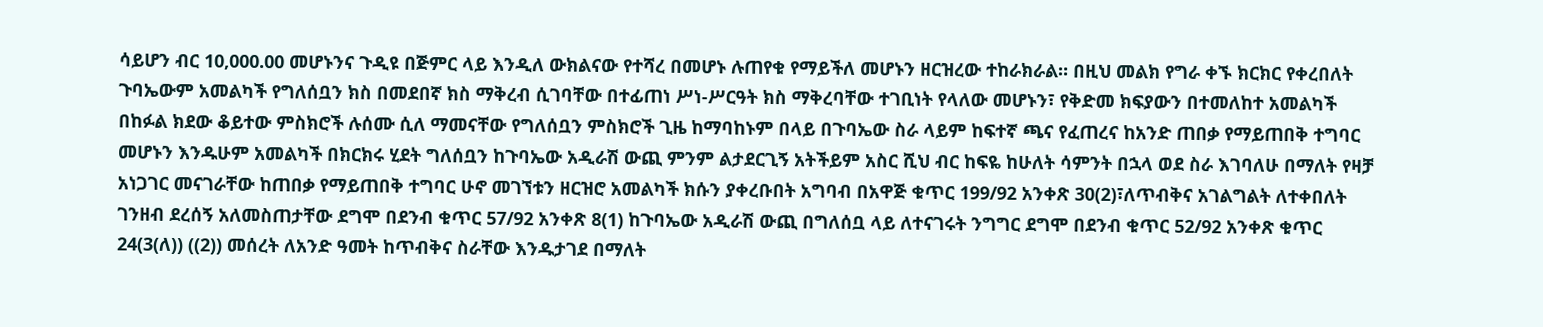ሳይሆን ብር 10,000.00 መሆኑንና ጉዲዩ በጅምር ላይ እንዲለ ውክልናው የተሻረ በመሆኑ ሉጠየቁ የማይችለ መሆኑን ዘርዝረው ተከራክራል። በዚህ መልክ የግራ ቀኙ ክርክር የቀረበለት ጉባኤውም አመልካች የግለሰቧን ክስ በመደበኛ ክስ ማቅረብ ሲገባቸው በተፊጠነ ሥነ-ሥርዓት ክስ ማቅረባቸው ተገቢነት የላለው መሆኑን፣ የቅድመ ክፍያውን በተመለከተ አመልካች በከፉል ክደው ቆይተው ምስክሮች ሉሰሙ ሲለ ማመናቸው የግለሰቧን ምስክሮች ጊዜ ከማባከኑም በላይ በጉባኤው ስራ ላይም ከፍተኛ ጫና የፈጠረና ከአንድ ጠበቃ የማይጠበቅ ተግባር መሆኑን እንዱሁም አመልካች በክርክሩ ሂደት ግለሰቧን ከጉባኤው አዲራሽ ውጪ ምንም ልታደርጊኝ አትችይም አስር ሺህ ብር ከፍዬ ከሁለት ሳምንት በኋላ ወደ ስራ እገባለሁ በማለት የዛቻ አነጋገር መናገራቸው ከጠበቃ የማይጠበቅ ተግባር ሁኖ መገኘቱን ዘርዝሮ አመልካች ክሱን ያቀረቡበት አግባብ በአዋጅ ቁጥር 199/92 አንቀጽ 30(2)፣ለጥብቅና አገልግልት ለተቀበለት ገንዘብ ደረሰኝ አለመስጠታቸው ደግሞ በደንብ ቁጥር 57/92 አንቀጽ 8(1) ከጉባኤው አዲራሽ ውጪ በግለሰቧ ላይ ለተናገሩት ንግግር ደግሞ በደንብ ቁጥር 52/92 አንቀጽ ቁጥር 24(3(ለ)) ((2)) መሰረት ለአንድ ዓመት ከጥብቅና ስራቸው እንዱታገደ በማለት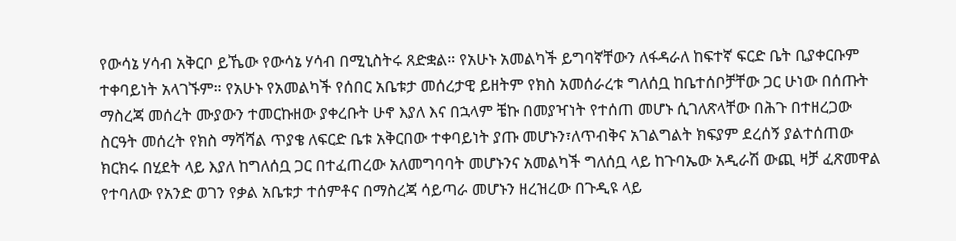የውሳኔ ሃሳብ አቅርቦ ይኼው የውሳኔ ሃሳብ በሚኒስትሩ ጸድቋል። የአሁኑ አመልካች ይግባኛቸውን ለፋዳራለ ከፍተኛ ፍርድ ቤት ቢያቀርቡም ተቀባይነት አላገኙም። የአሁኑ የአመልካች የሰበር አቤቱታ መሰረታዊ ይዘትም የክስ አመሰራረቱ ግለሰቧ ከቤተሰቦቻቸው ጋር ሁነው በሰጡት ማስረጃ መሰረት ሙያውን ተመርኩዘው ያቀረቡት ሁኖ እያለ እና በኋላም ቼኩ በመያዣነት የተሰጠ መሆኑ ሲገለጽላቸው በሕጉ በተዘረጋው ስርዓት መሰረት የክስ ማሻሻል ጥያቄ ለፍርድ ቤቱ አቅርበው ተቀባይነት ያጡ መሆኑን፣ለጥብቅና አገልግልት ክፍያም ደረሰኝ ያልተሰጠው ክርክሩ በሂደት ላይ እያለ ከግለሰቧ ጋር በተፈጠረው አለመግባባት መሆኑንና አመልካች ግለሰቧ ላይ ከጉባኤው አዲራሽ ውጪ ዛቻ ፈጽመዋል የተባለው የአንድ ወገን የቃል አቤቱታ ተሰምቶና በማስረጃ ሳይጣራ መሆኑን ዘረዝረው በጉዲዩ ላይ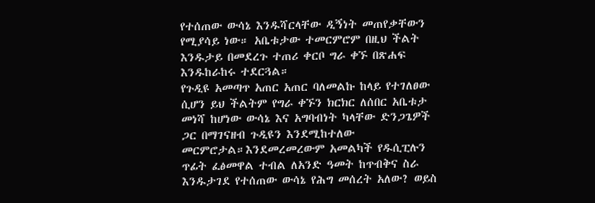የተሰጠው ውሳኔ እንዱሻርላቸው ዲኝነት መጠየቃቸውን የሚያሳይ ነው። አቤቱታው ተመርምሮም በዚህ ችልት እንዱታይ በመደረጉ ተጠሪ ቀርቦ ግራ ቀኙ በጽሐፍ እንዱከራከሩ ተደርጓል።
የጉዲዩ አመጣጥ አጠር አጠር ባለመልኩ ከላይ የተገለፀው ሲሆን ይህ ችልትም የግራ ቀኙን ክርክር ለሰበር አቤቱታ መነሻ ከሆነው ውሳኔ እና አግባብነት ካላቸው ድንጋጌዎች ጋር በማገናዘብ ጉዲዩን እንደሚከተለው መርምሮታል።እንደመረመረውም አመልካች የዱሲፒሉን ጥፊት ፈፅመዋል ተብል ለአንድ ዓመት ከጥብቅና ስራ እንዱታገደ የተሰጠው ውሳኔ የሕግ መሰረት አለው? ወይስ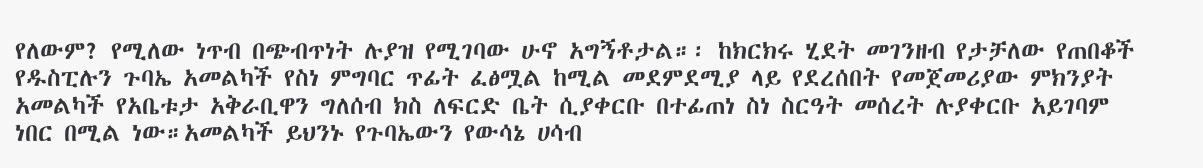የለውም? የሚለው ነጥብ በጭብጥነት ሉያዝ የሚገባው ሁኖ አግኝቶታል።፡ ከክርክሩ ሂደት መገንዘብ የታቻለው የጠበቆች የዱስፒሉን ጉባኤ አመልካች የስነ ምግባር ጥፊት ፈፅሟል ከሚል መደምደሚያ ላይ የደረሰበት የመጀመሪያው ምክንያት አመልካች የአቤቱታ አቅራቢዋን ግለሰብ ክስ ለፍርድ ቤት ሲያቀርቡ በተፊጠነ ስነ ስርዓት መሰረት ሉያቀርቡ አይገባም ነበር በሚል ነው።አመልካች ይህንኑ የጉባኤውን የውሳኔ ሀሳብ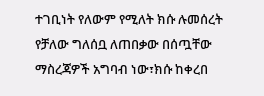ተገቢነት የለውም የሚለት ክሱ ሉመሰረት የቻለው ግለሰቧ ለጠበቃው በሰጧቸው ማስረጃዎች አግባብ ነው፣ክሱ ከቀረበ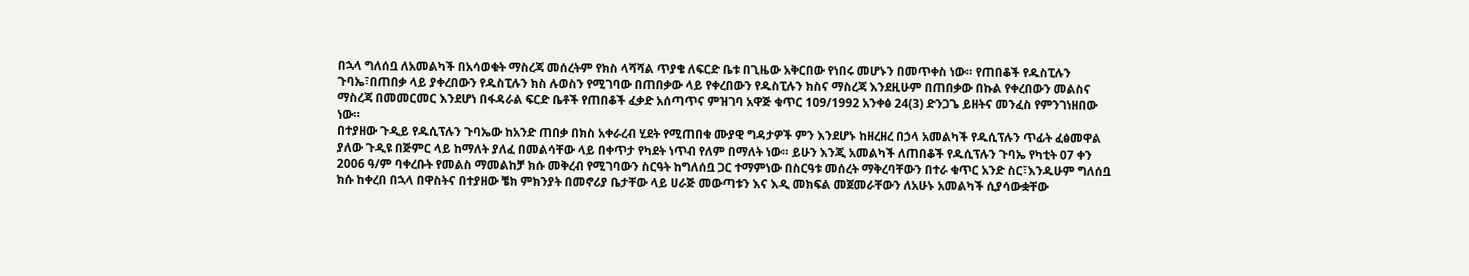በኋላ ግለሰቧ ለአመልካች በአሳወቁት ማስረጃ መሰረትም የክስ ላሻሻል ጥያቄ ለፍርድ ቤቱ በጊዜው አቅርበው የነበሩ መሆኑን በመጥቀስ ነው። የጠበቆች የዱስፒሉን ጉባኤ፣በጠበቃ ላይ ያቀረበውን የዱስፒሉን ክስ ሉወስን የሚገባው በጠበቃው ላይ የቀረበውን የዱስፒሉን ክስና ማስረጃ እንደዚሁም በጠበቃው በኩል የቀረበውን መልስና ማስረጃ በመመርመር እንደሆነ በፋዳራል ፍርድ ቤቶች የጠበቆች ፈቃድ አሰጣጥና ምዝገባ አዋጅ ቁጥር 1ዐ9/1992 አንቀፅ 24(3) ድንጋጌ ይዘትና መንፈስ የምንገነዘበው ነው።
በተያዘው ጉዲይ የዱሲፕሉን ጉባኤው ከአንድ ጠበቃ በክስ አቀራረብ ሂደት የሚጠበቁ ሙያዊ ግዳታዎች ምን እንደሆኑ ከዘረዘረ በኃላ አመልካች የዱሲፕሉን ጥፊት ፈፅመዋል ያለው ጉዲዩ በጅምር ላይ ከማለት ያለፈ በመልሳቸው ላይ በቀጥታ የካደት ነጥብ የለም በማለት ነው። ይሁን እንጂ አመልካች ለጠበቆች የዱሲፕሉን ጉባኤ የካቲት 07 ቀን 2006 ዓ/ም ባቀረቡት የመልስ ማመልከቻ ክሱ መቅረብ የሚገባውን ስርዓት ከግለሰቧ ጋር ተማምነው በስርዓቱ መሰረት ማቅረባቸውን በተራ ቁጥር አንድ ስር፣እንዱሁም ግለሰቧ ክሱ ከቀረበ በኋላ በዋስትና በተያዘው ቼክ ምክንያት በመኖሪያ ቤታቸው ላይ ሀራጅ መውጣቱን እና እዲ መክፍል መጀመራቸውን ለአሁኑ አመልካች ሲያሳውቋቸው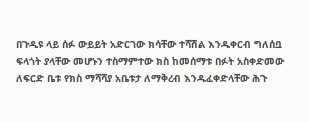በጉዲዩ ላይ ሰፉ ውይይት አድርገው ክሳቸው ተሻሽል እንዱቀርብ ግለሰቧ ፍላጎት ያላቸው መሆኑን ተስማምተው ክስ ከመሰማቱ በፉት አስቀድመው ለፍርድ ቤቱ የክስ ማሻሻያ አቤቱታ ለማቅረብ እንዱፈቀድላቸው ሕጉ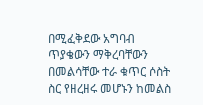በሚፈቅደው አግባብ ጥያቄውን ማቅረባቸውን በመልሳቸው ተራ ቁጥር ሶስት ስር የዘረዘሩ መሆኑን ከመልስ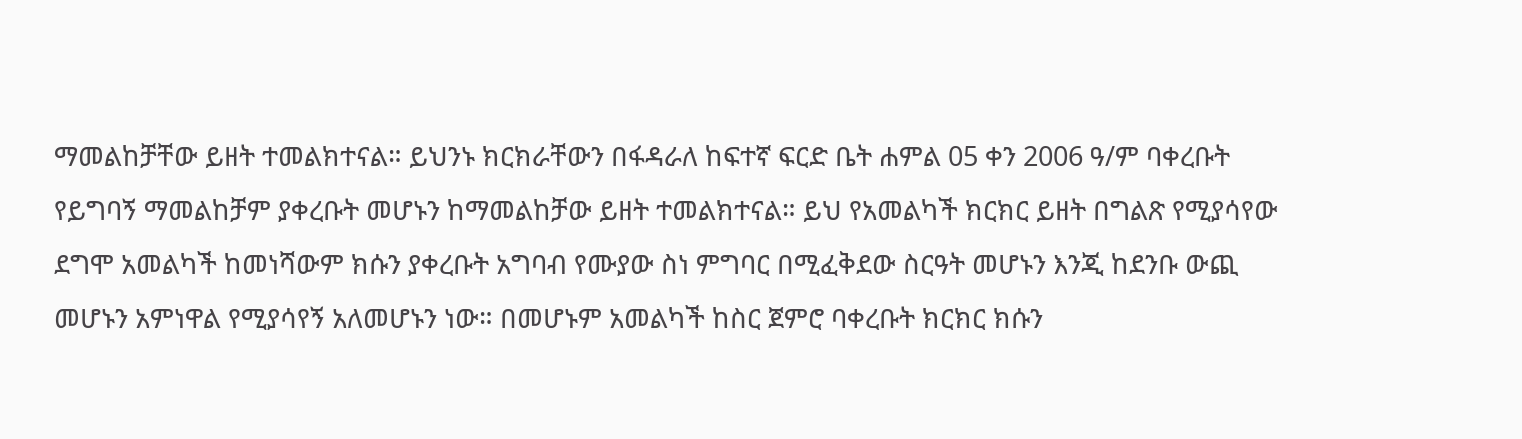ማመልከቻቸው ይዘት ተመልክተናል። ይህንኑ ክርክራቸውን በፋዳራለ ከፍተኛ ፍርድ ቤት ሐምል 05 ቀን 2006 ዓ/ም ባቀረቡት የይግባኝ ማመልከቻም ያቀረቡት መሆኑን ከማመልከቻው ይዘት ተመልክተናል። ይህ የአመልካች ክርክር ይዘት በግልጽ የሚያሳየው ደግሞ አመልካች ከመነሻውም ክሱን ያቀረቡት አግባብ የሙያው ስነ ምግባር በሚፈቅደው ስርዓት መሆኑን እንጂ ከደንቡ ውጪ መሆኑን አምነዋል የሚያሳየኝ አለመሆኑን ነው። በመሆኑም አመልካች ከስር ጀምሮ ባቀረቡት ክርክር ክሱን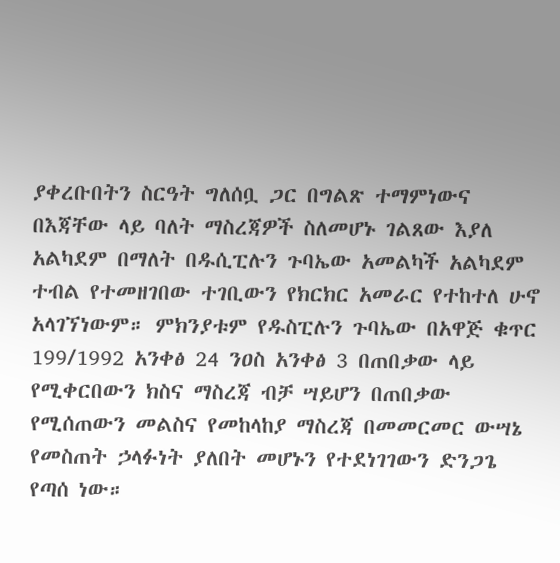ያቀረቡበትን ስርዓት ግለሰቧ ጋር በግልጽ ተማምነውና በእጃቸው ላይ ባለት ማስረጃዎች ስለመሆኑ ገልጸው እያለ አልካደም በማለት በዱሲፒሉን ጉባኤው አመልካች አልካደም ተብል የተመዘገበው ተገቢውን የክርክር አመራር የተከተለ ሁኖ አላገኘነውም። ምክንያቱም የዱስፒሉን ጉባኤው በአዋጅ ቁጥር 199/1992 አንቀፅ 24 ንዐስ አንቀፅ 3 በጠበቃው ላይ የሚቀርበውን ክስና ማስረጃ ብቻ ሣይሆን በጠበቃው የሚሰጠውን መልስና የመከላከያ ማስረጃ በመመርመር ውሣኔ የመስጠት ኃላፉነት ያለበት መሆኑን የተደነገገውን ድንጋጌ የጣሰ ነው።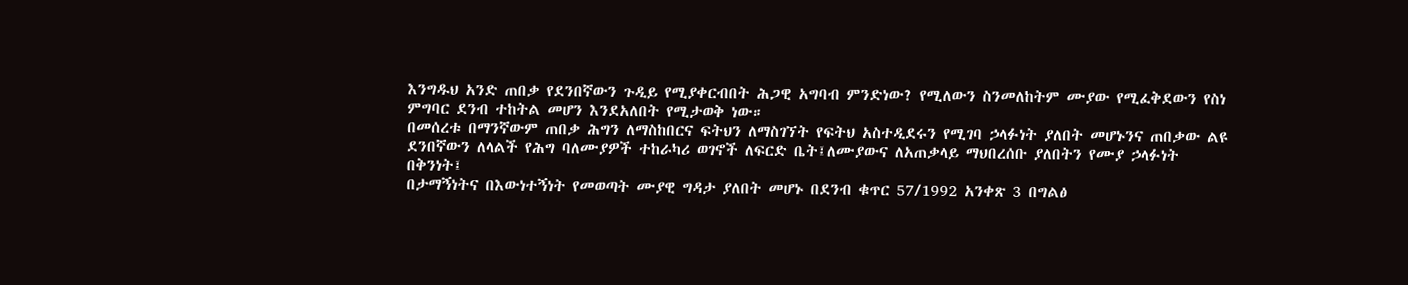እንግዱህ አንድ ጠበቃ የደንበኛውን ጉዲይ የሚያቀርብበት ሕጋዊ አግባብ ምንድነው? የሚለውን ስንመለከትም ሙያው የሚፈቅደውን የስነ ምግባር ደንብ ተከትል መሆን እንደአለበት የሚታወቅ ነው።
በመሰረቱ በማንኛውም ጠበቃ ሕግን ለማስከበርና ፍትህን ለማስገኘት የፍትህ አስተዲደሩን የሚገባ ኃላፉነት ያለበት መሆኑንና ጠበቃው ልዩ ደንበኛውን ለላልች የሕግ ባለሙያዎች ተከራካሪ ወገኖች ለፍርድ ቤት፤ለሙያውና ለአጠቃላይ ማህበረሰቡ ያለበትን የሙያ ኃላፉነት በቅንነት፤
በታማኝነትና በእውነተኝነት የመወጣት ሙያዊ ግዳታ ያለበት መሆኑ በደንብ ቁጥር 57/1992 አንቀጽ 3 በግልፅ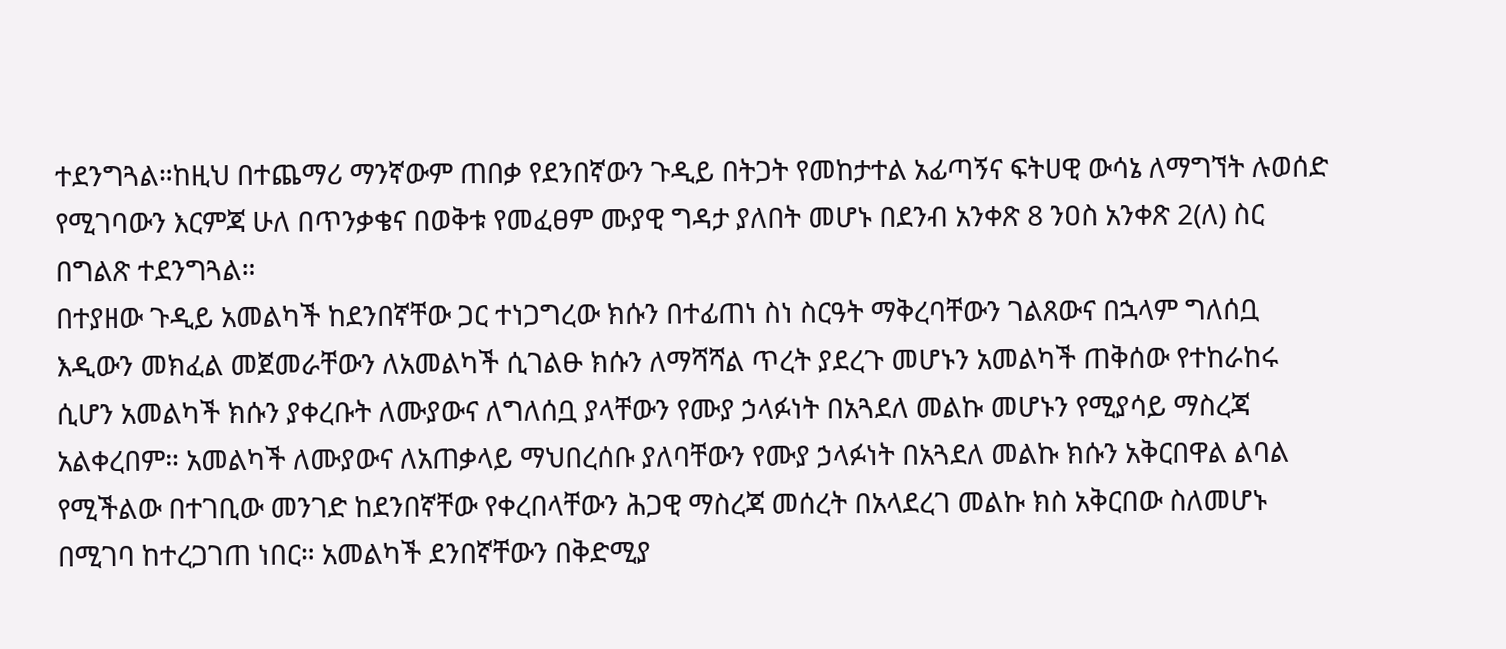ተደንግጓል።ከዚህ በተጨማሪ ማንኛውም ጠበቃ የደንበኛውን ጉዲይ በትጋት የመከታተል አፊጣኝና ፍትሀዊ ውሳኔ ለማግኘት ሉወሰድ የሚገባውን እርምጃ ሁለ በጥንቃቄና በወቅቱ የመፈፀም ሙያዊ ግዳታ ያለበት መሆኑ በደንብ አንቀጽ 8 ንዐስ አንቀጽ 2(ለ) ስር በግልጽ ተደንግጓል።
በተያዘው ጉዲይ አመልካች ከደንበኛቸው ጋር ተነጋግረው ክሱን በተፊጠነ ስነ ስርዓት ማቅረባቸውን ገልጸውና በኋላም ግለሰቧ እዲውን መክፈል መጀመራቸውን ለአመልካች ሲገልፁ ክሱን ለማሻሻል ጥረት ያደረጉ መሆኑን አመልካች ጠቅሰው የተከራከሩ ሲሆን አመልካች ክሱን ያቀረቡት ለሙያውና ለግለሰቧ ያላቸውን የሙያ ኃላፉነት በአጓደለ መልኩ መሆኑን የሚያሳይ ማስረጃ አልቀረበም። አመልካች ለሙያውና ለአጠቃላይ ማህበረሰቡ ያለባቸውን የሙያ ኃላፉነት በአጓደለ መልኩ ክሱን አቅርበዋል ልባል የሚችልው በተገቢው መንገድ ከደንበኛቸው የቀረበላቸውን ሕጋዊ ማስረጃ መሰረት በአላደረገ መልኩ ክስ አቅርበው ስለመሆኑ በሚገባ ከተረጋገጠ ነበር። አመልካች ደንበኛቸውን በቅድሚያ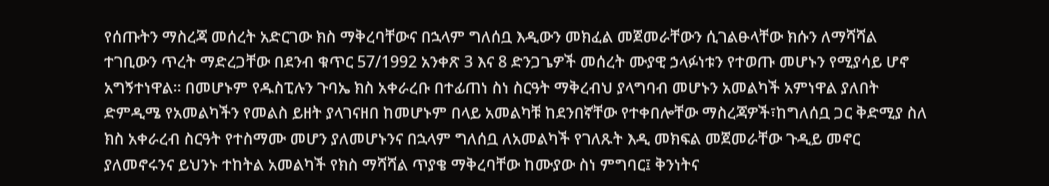የሰጡትን ማስረጃ መሰረት አድርገው ክስ ማቅረባቸውና በኋላም ግለሰቧ እዲውን መክፈል መጀመራቸውን ሲገልፁላቸው ክሱን ለማሻሻል ተገቢውን ጥረት ማድረጋቸው በደንብ ቁጥር 57/1992 አንቀጽ 3 እና 8 ድንጋጌዎች መሰረት ሙያዊ ኃላፉነቱን የተወጡ መሆኑን የሚያሳይ ሆኖ አግኝተነዋል። በመሆኑም የዱስፒሉን ጉባኤ ክስ አቀራረቡ በተፊጠነ ስነ ስርዓት ማቅረብህ ያላግባብ መሆኑን አመልካች አምነዋል ያለበት ድምዲሜ የአመልካችን የመልስ ይዘት ያላገናዘበ ከመሆኑም በላይ አመልካቹ ከደንበኛቸው የተቀበሎቸው ማስረጃዎች፣ከግለሰቧ ጋር ቅድሚያ ስለ ክስ አቀራረብ ስርዓት የተስማሙ መሆን ያለመሆኑንና በኋላም ግለሰቧ ለአመልካች የገለጹት እዲ መክፍል መጀመራቸው ጉዲይ መኖር ያለመኖሩንና ይህንኑ ተከትል አመልካች የክስ ማሻሻል ጥያቄ ማቅረባቸው ከሙያው ስነ ምግባር፤ ቅንነትና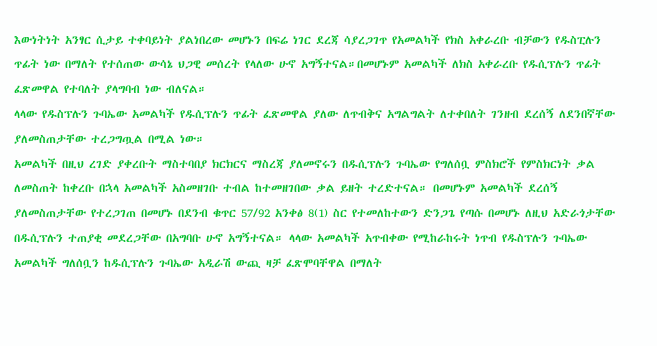እውነትነት አንፃር ሲታይ ተቀባይነት ያልነበረው መሆኑን በፍሬ ነገር ደረጃ ሳያረጋገጥ የአመልካች የክስ አቀራረቡ ብቻውን የዱስፒሉን ጥፊት ነው በማለት የተሰጠው ውሳኔ ህጋዊ መሰረት የላለው ሁኖ አግኝተናል።በመሆኑም አመልካች ለክስ አቀራረቡ የዱሲፕሉን ጥፊት ፈጽመዋል የተባለት ያላግባብ ነው ብለናል።
ላላው የዱስፕሉን ጉባኤው አመልካች የዱሲፕሉን ጥፊት ፈጽመዋል ያለው ለጥብቅና አግልግልት ለተቀበለት ገንዘብ ደረሰኝ ለደንበኛቸው ያለመስጠታቸው ተረጋግጧል በሚል ነው።
አመልካች በዚህ ረገድ ያቀረቡት ማስተባበያ ክርክርና ማስረጃ ያለመኖሩን በዱሲፕሉን ጉባኤው የግለሰቧ ምስክሮች የምስክርነት ቃል ለመስጠት ከቀረቡ በኋላ አመልካች አስመዘገቡ ተብል ከተመዘገበው ቃል ይዘት ተረድተናል። በመሆኑም አመልካች ደረሰኝ ያለመስጠታቸው የተረጋገጠ በመሆኑ በደንብ ቁጥር 57/92 አንቀፅ 8(1) ስር የተመለከተውን ድንጋጌ የጣሱ በመሆኑ ለዚህ አድራጎታቸው በዱሲፕሉን ተጠያቂ መደረጋቸው በአግባቡ ሁኖ አግኝተናል። ላላው አመልካች አጥብቀው የሚከራከሩት ነጥብ የዱስፕሉን ጉባኤው አመልካች ግለሰቧን ከዱሲፕሉን ጉባኤው አዲራሽ ውጪ ዛቻ ፈጽሞባቸዋል በማለት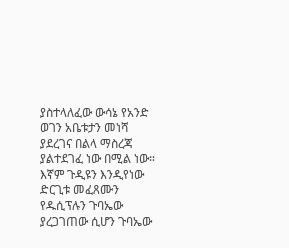ያስተላለፈው ውሳኔ የአንድ ወገን አቤቱታን መነሻ ያደረገና በልላ ማስረጃ ያልተደገፈ ነው በሚል ነው። እኛም ጉዲዩን እንዲየነው ድርጊቱ መፈጸሙን የዱሲፕሉን ጉባኤው ያረጋገጠው ሲሆን ጉባኤው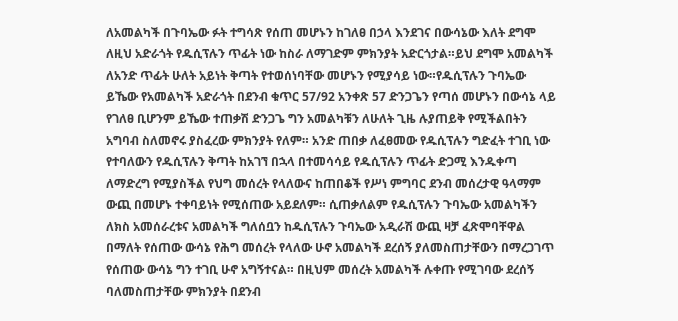ለአመልካች በጉባኤው ፉት ተግሳጽ የሰጠ መሆኑን ከገለፀ በኃላ እንደገና በውሳኔው እለት ደግሞ ለዚህ አድራጎት የዱሲፕሉን ጥፊት ነው ከስራ ለማገድም ምክንያት አድርጎታል።ይህ ደግሞ አመልካች ለአንድ ጥፊት ሁለት አይነት ቅጣት የተወሰነባቸው መሆኑን የሚያሳይ ነው።የዱሲፕሉን ጉባኤው ይኼው የአመልካች አድራጎት በደንብ ቁጥር 57/92 አንቀጽ 57 ድንጋጌን የጣሰ መሆኑን በውሳኔ ላይ የገለፀ ቢሆንም ይኼው ተጠቃሽ ድንጋጌ ግን አመልካቹን ለሁለት ጊዜ ሉያጠይቅ የሚችልበትን አግባብ ስለመኖሩ ያስፈረው ምክንያት የለም። አንድ ጠበቃ ለፈፀመው የዱሲፕሉን ግድፈት ተገቢ ነው የተባለውን የዱሲፕሉን ቅጣት ከአገኘ በኋላ በተመሳሳይ የዱሲፕሉን ጥፊት ድጋሚ እንዱቀጣ ለማድረግ የሚያስችል የህግ መሰረት የላለውና ከጠበቆች የሥነ ምግባር ደንብ መሰረታዊ ዓላማም ውጪ በመሆኑ ተቀባይነት የሚሰጠው አይደለም። ሲጠቃለልም የዱሲፕሉን ጉባኤው አመልካችን ለክስ አመሰራረቱና አመልካች ግለሰቧን ከዱሲፕሉን ጉባኤው አዲራሽ ውጪ ዛቻ ፈጽሞባቸዋል በማለት የሰጠው ውሳኔ የሕግ መሰረት የላለው ሁኖ አመልካች ደረሰኝ ያለመስጠታቸውን በማረጋገጥ የሰጠው ውሳኔ ግን ተገቢ ሁኖ አግኝተናል። በዚህም መሰረት አመልካች ሉቀጡ የሚገባው ደረሰኝ ባለመስጠታቸው ምክንያት በደንብ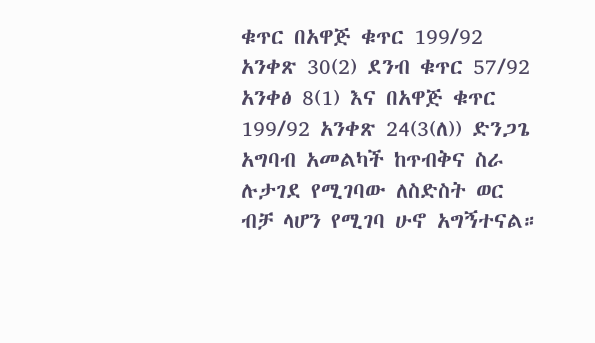ቁጥር በአዋጅ ቁጥር 199/92 አንቀጽ 30(2) ደንብ ቁጥር 57/92 አንቀፅ 8(1) እና በአዋጅ ቁጥር 199/92 አንቀጽ 24(3(ለ)) ድንጋጌ አግባብ አመልካች ከጥብቅና ስራ ሉታገደ የሚገባው ለስድስት ወር ብቻ ላሆን የሚገባ ሁኖ አግኝተናል።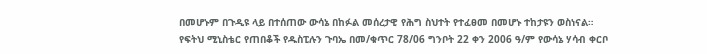በመሆኑም በጉዲዩ ላይ በተሰጠው ውሳኔ በከፉል መሰረታዊ የሕግ ስህተት የተፈፀመ በመሆኑ ተከታዩን ወስነናል።
የፍትህ ሚኒስቴር የጠበቆች የዱስፒሉን ጉባኤ በመ/ቁጥር 78/06 ግንቦት 22 ቀን 2006 ዓ/ም የውሳኔ ሃሳብ ቀርቦ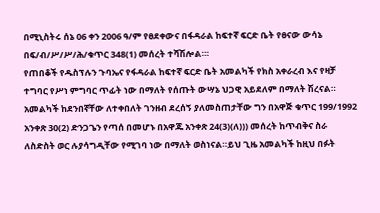በሚኒስትሩ ሰኔ 06 ቀን 2006 ዓ/ም የፀደቀውና በፋዳራል ከፍተኛ ፍርድ ቤት የፀናው ውሳኔ በፍ/ብ/ሥ/ሥ/ሕ/ቁጥር 348(1) መሰረት ተሻሽሎል።፡
የጠበቆች የዱስፕሉን ጉባኤና የፋዳራል ከፍተኛ ፍርድ ቤት አመልካች የክስ አቀራረብ እና የዛቻ ተግባር የሥነ ምግባር ጥፊት ነው በማለት የሰጡት ውሣኔ ህጋዊ አይደለም በማለት ሽረናል።
አመልካች ከደንበኛቸው ለተቀበለት ገንዘብ ደረሰኝ ያለመስጠታቸው ግን በአዋጅ ቁጥር 199/1992 አንቀጽ 30(2) ድንጋጌን የጣሰ በመሆኑ በአዋጁ አንቀጽ 24(3)(ለ))) መሰረት ከጥብቅና ስራ ለስድስት ወር ሉያሳግዲቸው የሚገባ ነው በማለት ወስነናል።ይህ ጊዜ አመልካች ከዚህ በፉት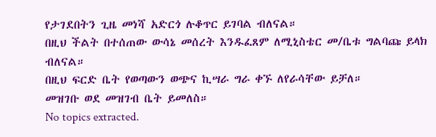የታገደበትን ጊዜ መነሻ አድርጎ ሉቆጥር ይገባል ብለናል።
በዚህ ችልት በተሰጠው ውሳኔ መሰረት እንዱፈጸም ለሚኒስቴር መ/ቤቱ ግልባጩ ይላክ ብለናል።
በዚህ ፍርድ ቤት የወጣውን ወጭና ኪሣራ ግራ ቀኙ ለየራሳቸው ይቻለ።
መዝገቡ ወደ መዝገብ ቤት ይመለስ።
No topics extracted.